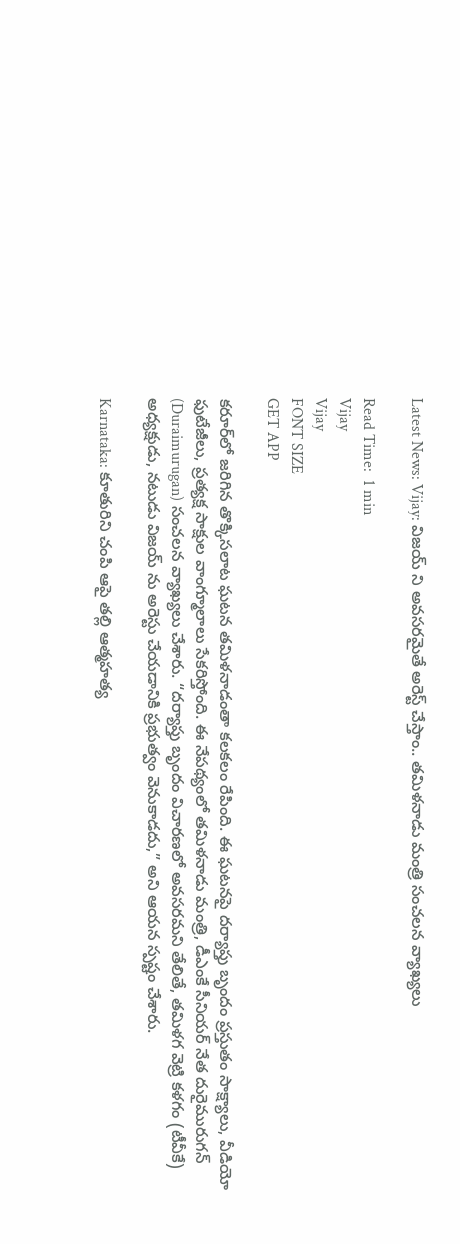Latest News: Vijay: విజయ్ ని అవసరమైతే అరెస్ట్ చేస్తాం.. తమిళనాడు మంత్రి సంచలన వ్యాఖ్యలు

Read Time:  1 min
Vijay
Vijay
FONT SIZE
GET APP

కరూర్‌లో జరిగిన తొక్కిసలాట ఘటన తమిళనాడంతా కలకలం రేపింది. ఈ ఘటనపై దర్యాప్తు బృందం ప్రస్తుతం సాక్ష్యాలు, వీడియో ఫుటేజీలు, ప్రత్యక్ష సాక్షుల వాంగ్మూలాలు సేకరిస్తోంది. ఈ నేపథ్యంలో తమిళనాడు మంత్రి, డీఎంకే సీనియర్ నేత దురైమురుగన్ (Duraimurugan) సంచలన వ్యాఖ్యలు చేశారు. “దర్యాప్తు బృందం విచారణలో అవసరమని తేలితే, తమిళగ వెట్రి కళగం (టీవీకే) అధ్యక్షుడు, నటుడు విజయ్‌ ను అరెస్టు చేయడానికి ప్రభుత్వం వెనుకాడదు,” అని ఆయన స్పష్టం చేశారు.

Karnataka: కూతురిని చంపి ఆపై తల్లి ఆత్మహత్య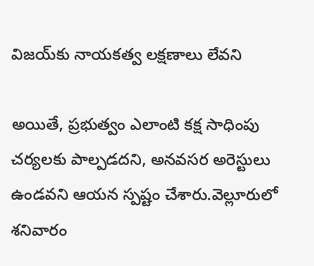విజయ్‌కు నాయకత్వ లక్షణాలు లేవని

అయితే, ప్రభుత్వం ఎలాంటి కక్ష సాధింపు చర్యలకు పాల్పడదని, అనవసర అరెస్టులు ఉండవని ఆయన స్పష్టం చేశారు.వెల్లూరులో శనివారం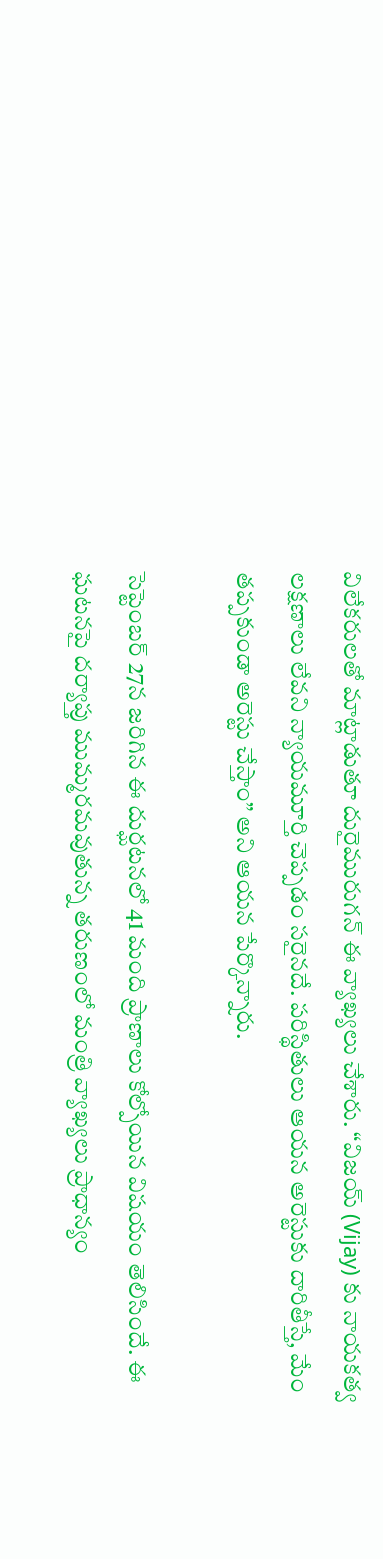విలేకరులతో మాట్లాడుతూ దురైమురుగన్ ఈ వ్యాఖ్యలు చేశారు. “విజయ్‌ (Vijay) కు నాయకత్వ లక్షణాలు లేవని న్యాయమూర్తి చెప్పడం సరైనదే. పరిస్థితులు ఆయన అరెస్టుకు దారితీస్తే, మేం తప్పకుండా అరెస్టు చేస్తాం” అని ఆయన పేర్కొన్నారు.

సెప్టెంబర్ 27న జరిగిన ఈ దుర్ఘటనలో 41 మంది ప్రాణాలు కోల్పోయిన విషయం తెలిసిందే. ఈ ఘటనపై దర్యాప్తు ముమ్మరమవుతున్న తరుణంలో మంత్రి వ్యాఖ్యలు ప్రాధాన్యం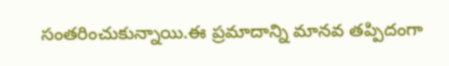సంతరించుకున్నాయి.ఈ ప్రమాదాన్ని మానవ తప్పిదంగా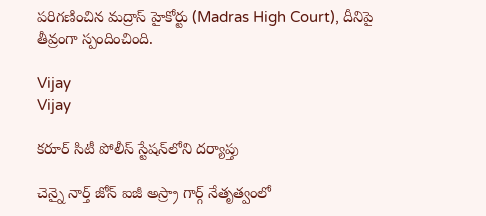పరిగణించిన మద్రాస్ హైకోర్టు (Madras High Court), దీనిపై తీవ్రంగా స్పందించింది.

Vijay
Vijay

కరూర్ సిటీ పోలీస్ స్టేషన్‌లోని దర్యాప్తు

చెన్నై నార్త్ జోన్ ఐజీ అస్ర్రా గార్గ్ నేతృత్వంలో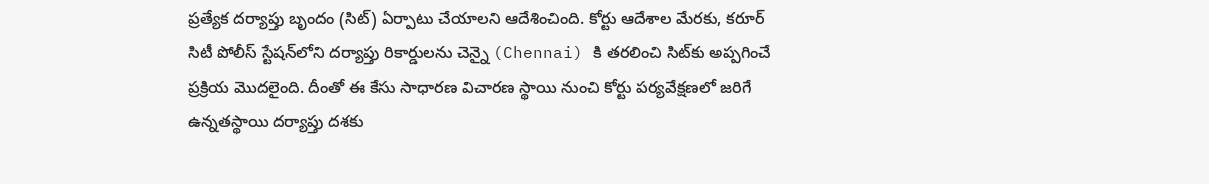ప్రత్యేక దర్యాప్తు బృందం (సిట్) ఏర్పాటు చేయాలని ఆదేశించింది. కోర్టు ఆదేశాల మేరకు, కరూర్ సిటీ పోలీస్ స్టేషన్‌లోని దర్యాప్తు రికార్డులను చెన్నై (Chennai) కి తరలించి సిట్‌కు అప్పగించే ప్రక్రియ మొదలైంది. దీంతో ఈ కేసు సాధారణ విచారణ స్థాయి నుంచి కోర్టు పర్యవేక్షణలో జరిగే ఉన్నతస్థాయి దర్యాప్తు దశకు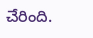చేరింది.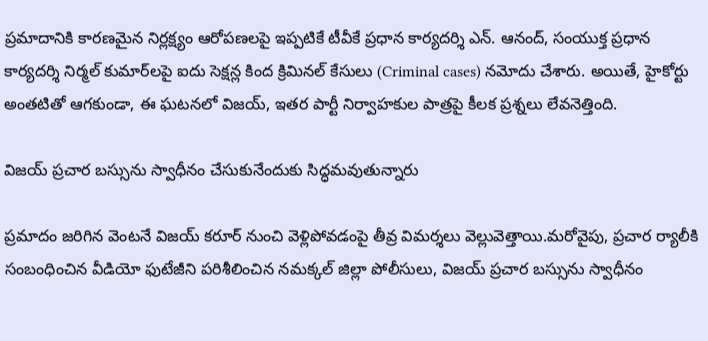ప్రమాదానికి కారణమైన నిర్లక్ష్యం ఆరోపణలపై ఇప్పటికే టీవీకే ప్రధాన కార్యదర్శి ఎన్. ఆనంద్, సంయుక్త ప్రధాన కార్యదర్శి నిర్మల్ కుమార్‌లపై ఐదు సెక్షన్ల కింద క్రిమినల్ కేసులు (Criminal cases) నమోదు చేశారు. అయితే, హైకోర్టు అంతటితో ఆగకుండా, ఈ ఘటనలో విజయ్, ఇతర పార్టీ నిర్వాహకుల పాత్రపై కీలక ప్రశ్నలు లేవనెత్తింది.

విజయ్ ప్రచార బస్సును స్వాధీనం చేసుకునేందుకు సిద్ధమవుతున్నారు

ప్రమాదం జరిగిన వెంటనే విజయ్ కరూర్ నుంచి వెళ్లిపోవడంపై తీవ్ర విమర్శలు వెల్లువెత్తాయి.మరోవైపు, ప్రచార ర్యాలీకి సంబంధించిన వీడియో ఫుటేజీని పరిశీలించిన నమక్కల్ జిల్లా పోలీసులు, విజయ్ ప్రచార బస్సును స్వాధీనం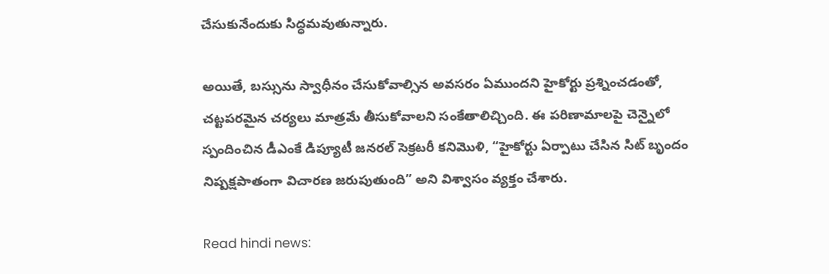చేసుకునేందుకు సిద్ధమవుతున్నారు.

అయితే, బస్సును స్వాధీనం చేసుకోవాల్సిన అవసరం ఏముందని హైకోర్టు ప్రశ్నించడంతో, చట్టపరమైన చర్యలు మాత్రమే తీసుకోవాలని సంకేతాలిచ్చింది. ఈ పరిణామాలపై చెన్నైలో స్పందించిన డీఎంకే డిప్యూటీ జనరల్ సెక్రటరీ కనిమొళి, “హైకోర్టు ఏర్పాటు చేసిన సిట్ బృందం నిష్పక్షపాతంగా విచారణ జరుపుతుంది” అని విశ్వాసం వ్యక్తం చేశారు.

Read hindi news: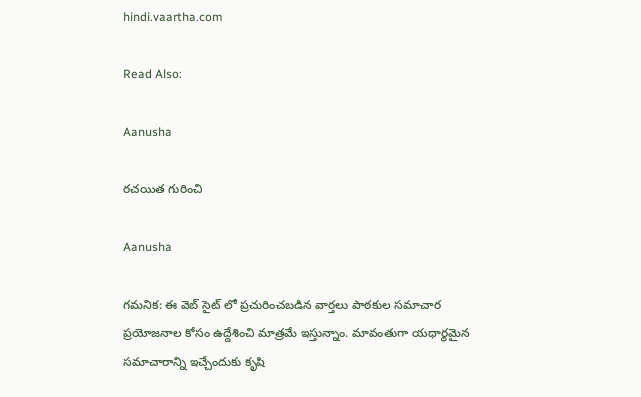hindi.vaartha.com

Read Also:

Aanusha

రచయిత గురించి

Aanusha

గమనిక: ఈ వెబ్ సైట్ లో ప్రచురించబడిన వార్తలు పాఠకుల సమాచార ప్రయోజనాల కోసం ఉద్దేశించి మాత్రమే ఇస్తున్నాం. మావంతుగా యధార్థమైన సమాచారాన్ని ఇచ్చేందుకు కృషి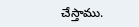చేస్తాము.